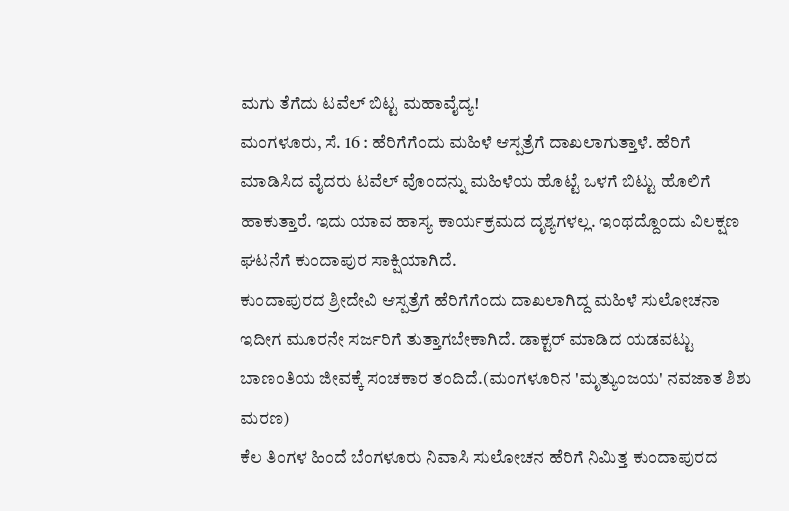ಮಗು ತೆಗೆದು ಟವೆಲ್ ಬಿಟ್ಟ ಮಹಾವೈದ್ಯ!
ಮಂಗಳೂರು, ಸೆ. 16 : ಹೆರಿಗೆಗೆಂದು ಮಹಿಳೆ ಆಸ್ಪತ್ರೆಗೆ ದಾಖಲಾಗುತ್ತಾಳೆ. ಹೆರಿಗೆ ಮಾಡಿಸಿದ ವೈದರು ಟವೆಲ್ ವೊಂದನ್ನು ಮಹಿಳೆಯ ಹೊಟ್ಟೆ ಒಳಗೆ ಬಿಟ್ಟು ಹೊಲಿಗೆ ಹಾಕುತ್ತಾರೆ. ಇದು ಯಾವ ಹಾಸ್ಯ ಕಾರ್ಯಕ್ರಮದ ದೃಶ್ಯಗಳಲ್ಲ. ಇಂಥದ್ದೊಂದು ವಿಲಕ್ಷಣ ಘಟನೆಗೆ ಕುಂದಾಪುರ ಸಾಕ್ಷಿಯಾಗಿದೆ.
ಕುಂದಾಪುರದ ಶ್ರೀದೇವಿ ಆಸ್ಪತ್ರೆಗೆ ಹೆರಿಗೆಗೆಂದು ದಾಖಲಾಗಿದ್ದ ಮಹಿಳೆ ಸುಲೋಚನಾ ಇದೀಗ ಮೂರನೇ ಸರ್ಜರಿಗೆ ತುತ್ತಾಗಬೇಕಾಗಿದೆ. ಡಾಕ್ಟರ್ ಮಾಡಿದ ಯಡವಟ್ಟು ಬಾಣಂತಿಯ ಜೀವಕ್ಕೆ ಸಂಚಕಾರ ತಂದಿದೆ.(ಮಂಗಳೂರಿನ 'ಮೃತ್ಯುಂಜಯ' ನವಜಾತ ಶಿಶು ಮರಣ)
ಕೆಲ ತಿಂಗಳ ಹಿಂದೆ ಬೆಂಗಳೂರು ನಿವಾಸಿ ಸುಲೋಚನ ಹೆರಿಗೆ ನಿಮಿತ್ತ ಕುಂದಾಪುರದ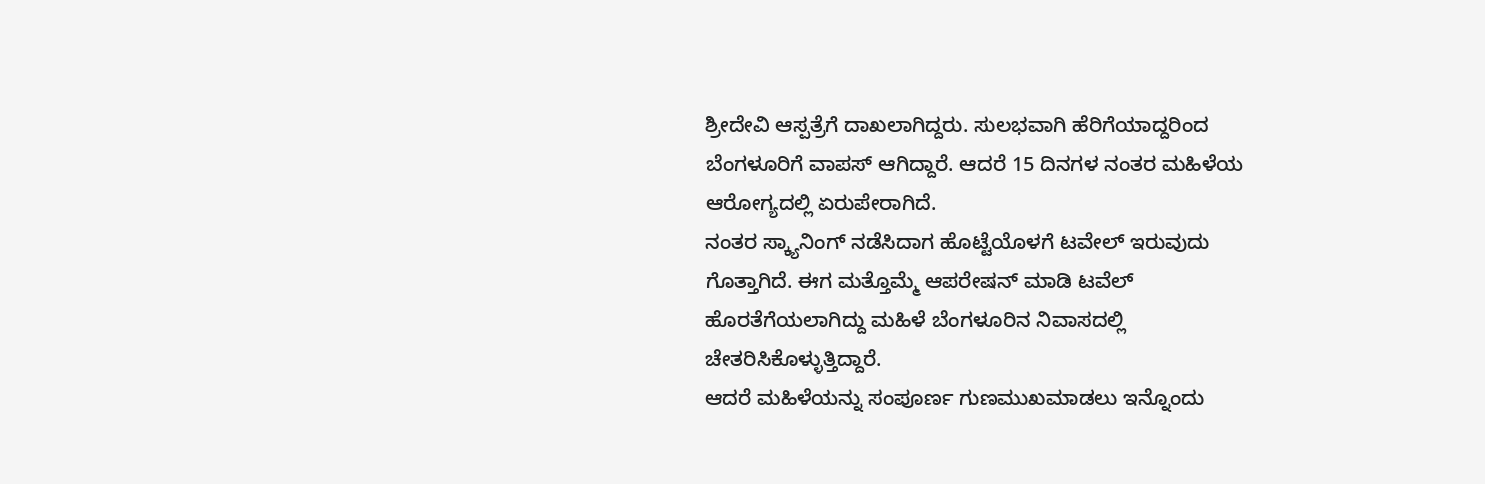ಶ್ರೀದೇವಿ ಆಸ್ಪತ್ರೆಗೆ ದಾಖಲಾಗಿದ್ದರು. ಸುಲಭವಾಗಿ ಹೆರಿಗೆಯಾದ್ದರಿಂದ ಬೆಂಗಳೂರಿಗೆ ವಾಪಸ್ ಆಗಿದ್ದಾರೆ. ಆದರೆ 15 ದಿನಗಳ ನಂತರ ಮಹಿಳೆಯ ಆರೋಗ್ಯದಲ್ಲಿ ಏರುಪೇರಾಗಿದೆ.
ನಂತರ ಸ್ಕ್ಯಾನಿಂಗ್ ನಡೆಸಿದಾಗ ಹೊಟ್ಟೆಯೊಳಗೆ ಟವೇಲ್ ಇರುವುದು ಗೊತ್ತಾಗಿದೆ. ಈಗ ಮತ್ತೊಮ್ಮೆ ಆಪರೇಷನ್ ಮಾಡಿ ಟವೆಲ್ ಹೊರತೆಗೆಯಲಾಗಿದ್ದು ಮಹಿಳೆ ಬೆಂಗಳೂರಿನ ನಿವಾಸದಲ್ಲಿ ಚೇತರಿಸಿಕೊಳ್ಳುತ್ತಿದ್ದಾರೆ.
ಆದರೆ ಮಹಿಳೆಯನ್ನು ಸಂಪೂರ್ಣ ಗುಣಮುಖಮಾಡಲು ಇನ್ನೊಂದು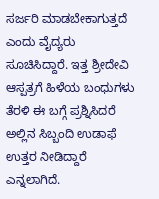ಸರ್ಜರಿ ಮಾಡಬೇಕಾಗುತ್ತದೆ ಎಂದು ವೈದ್ಯರು ಸೂಚಿಸಿದ್ದಾರೆ. ಇತ್ತ ಶ್ರೀದೇವಿ ಆಸ್ಪತ್ರಗೆ ಹಿಳೆಯ ಬಂಧುಗಳು ತೆರಳಿ ಈ ಬಗ್ಗೆ ಪ್ರಶ್ನಿಸಿದರೆ ಅಲ್ಲಿನ ಸಿಬ್ಬಂದಿ ಉಡಾಫೆ ಉತ್ತರ ನೀಡಿದ್ದಾರೆ ಎನ್ನಲಾಗಿದೆ.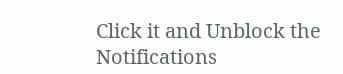Click it and Unblock the Notifications